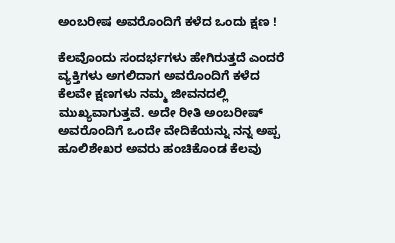ಅಂಬರೀಷ ಅವರೊಂದಿಗೆ ಕಳೆದ ಒಂದು ಕ್ಷಣ !

ಕೆಲವೊಂದು ಸಂದರ್ಭಗಳು ಹೇಗಿರುತ್ತದೆ ಎಂದರೆ ವ್ಯಕ್ತಿಗಳು ಅಗಲಿದಾಗ ಅವರೊಂದಿಗೆ ಕಳೆದ ಕೆಲವೇ ಕ್ಷಣಗಳು ನಮ್ಮ ಜೀವನದಲ್ಲಿ ಮುಖ್ಯವಾಗುತ್ತವೆ. ಅದೇ ರೀತಿ ಅಂಬರೀಷ್ ಅವರೊಂದಿಗೆ ಒಂದೇ ವೇದಿಕೆಯನ್ನು ನನ್ನ ಅಪ್ಪ ಹೂಲಿಶೇಖರ ಅವರು ಹಂಚಿಕೊಂಡ ಕೆಲವು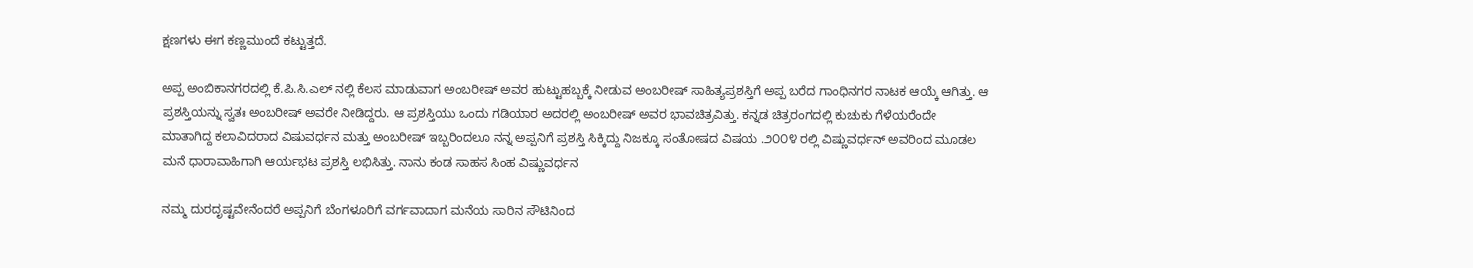ಕ್ಷಣಗಳು ಈಗ ಕಣ್ಣಮುಂದೆ ಕಟ್ಟುತ್ತದೆ.

ಅಪ್ಪ ಅಂಬಿಕಾನಗರದಲ್ಲಿ ಕೆ.ಪಿ.ಸಿ.ಎಲ್ ನಲ್ಲಿ ಕೆಲಸ ಮಾಡುವಾಗ ಅಂಬರೀಷ್ ಅವರ ಹುಟ್ಟುಹಬ್ಬಕ್ಕೆ ನೀಡುವ ಅಂಬರೀಷ್ ಸಾಹಿತ್ಯಪ್ರಶಸ್ತಿಗೆ ಅಪ್ಪ ಬರೆದ ಗಾಂಧಿನಗರ ನಾಟಕ ಆಯ್ಕೆ ಆಗಿತ್ತು. ಆ ಪ್ರಶಸ್ತಿಯನ್ನು ಸ್ವತಃ ಅಂಬರೀಷ್ ಅವರೇ ನೀಡಿದ್ದರು. ಆ ಪ್ರಶಸ್ತಿಯು ಒಂದು ಗಡಿಯಾರ ಅದರಲ್ಲಿ ಅಂಬರೀಷ್ ಅವರ ಭಾವಚಿತ್ರವಿತ್ತು. ಕನ್ನಡ ಚಿತ್ರರಂಗದಲ್ಲಿ ಕುಚುಕು ಗೆಳೆಯರೆಂದೇ ಮಾತಾಗಿದ್ದ ಕಲಾವಿದರಾದ ವಿಷುವರ್ಧನ ಮತ್ತು ಅಂಬರೀಷ್ ಇಬ್ಬರಿಂದಲೂ ನನ್ನ ಅಪ್ಪನಿಗೆ ಪ್ರಶಸ್ತಿ ಸಿಕ್ಕಿದ್ದು ನಿಜಕ್ಕೂ ಸಂತೋಷದ ವಿಷಯ .೨೦೦೪ ರಲ್ಲಿ ವಿಷ್ಣುವರ್ಧನ್ ಅವರಿಂದ ಮೂಡಲ ಮನೆ ಧಾರಾವಾಹಿಗಾಗಿ ಆರ್ಯಭಟ ಪ್ರಶಸ್ತಿ ಲಭಿಸಿತ್ತು. ನಾನು ಕಂಡ ಸಾಹಸ ಸಿಂಹ ವಿಷ್ಣುವರ್ಧನ

ನಮ್ಮ ದುರದೃಷ್ಟವೇನೆಂದರೆ ಅಪ್ಪನಿಗೆ ಬೆಂಗಳೂರಿಗೆ ವರ್ಗವಾದಾಗ ಮನೆಯ ಸಾರಿನ ಸೌಟಿನಿಂದ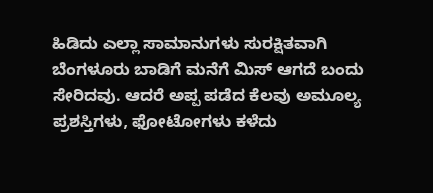ಹಿಡಿದು ಎಲ್ಲಾ ಸಾಮಾನುಗಳು ಸುರಕ್ಷಿತವಾಗಿ ಬೆಂಗಳೂರು ಬಾಡಿಗೆ ಮನೆಗೆ ಮಿಸ್ ಆಗದೆ ಬಂದು ಸೇರಿದವು. ಆದರೆ ಅಪ್ಪ ಪಡೆದ ಕೆಲವು ಅಮೂಲ್ಯ ಪ್ರಶಸ್ತಿಗಳು, ಫೋಟೋಗಳು ಕಳೆದು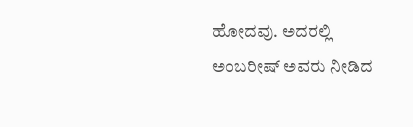ಹೋದವು. ಅದರಲ್ಲಿ ಅಂಬರೀಷ್ ಅವರು ನೀಡಿದ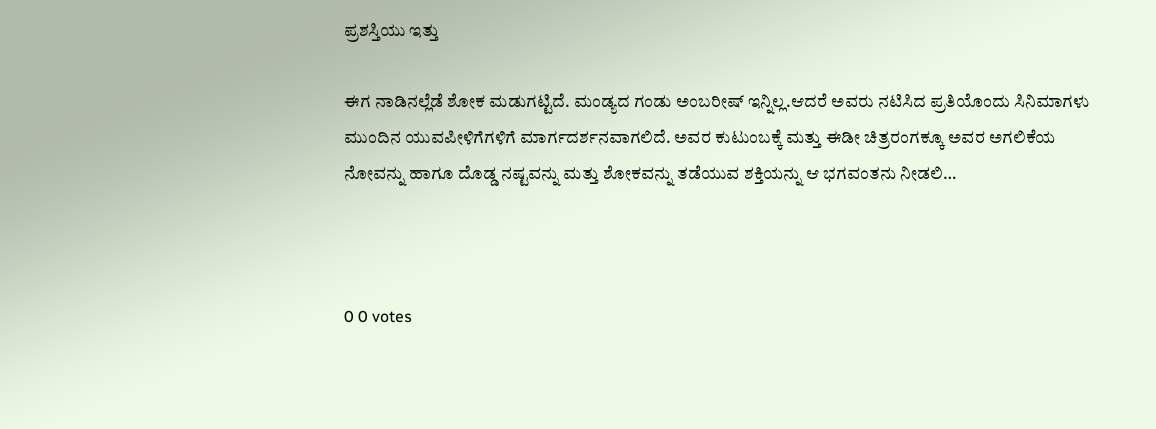ಪ್ರಶಸ್ತಿಯು ಇತ್ತು

ಈಗ ನಾಡಿನಲ್ಲೆಡೆ ಶೋಕ ಮಡುಗಟ್ಟಿದೆ. ಮಂಡ್ಯದ ಗಂಡು ಅಂಬರೀಷ್ ಇನ್ನಿಲ್ಲ.ಆದರೆ ಅವರು ನಟಿಸಿದ ಪ್ರತಿಯೊಂದು ಸಿನಿಮಾಗಳು ಮುಂದಿನ ಯುವಪೀಳಿಗೆಗಳಿಗೆ ಮಾರ್ಗದರ್ಶನವಾಗಲಿದೆ. ಅವರ ಕುಟುಂಬಕ್ಕೆ ಮತ್ತು ಈಡೀ ಚಿತ್ರರಂಗಕ್ಕೂ ಅವರ ಅಗಲಿಕೆಯ ನೋವನ್ನು ಹಾಗೂ ದೊಡ್ಡ ನಷ್ಟವನ್ನು ಮತ್ತು ಶೋಕವನ್ನು ತಡೆಯುವ ಶಕ್ತಿಯನ್ನು ಆ ಭಗವಂತನು ನೀಡಲಿ…



0 0 votes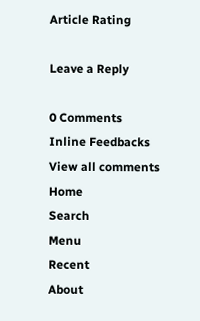Article Rating

Leave a Reply

0 Comments
Inline Feedbacks
View all comments
Home
Search
Menu
Recent
About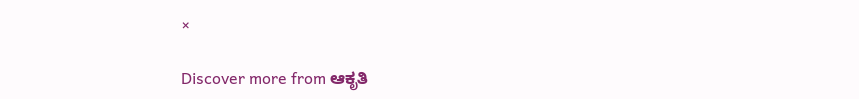×

Discover more from ಆಕೃತಿ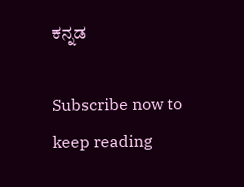ಕನ್ನಡ

Subscribe now to keep reading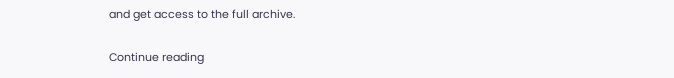and get access to the full archive.

Continue reading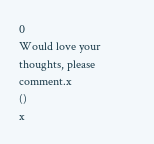0
Would love your thoughts, please comment.x
()
x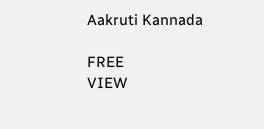Aakruti Kannada

FREE
VIEW